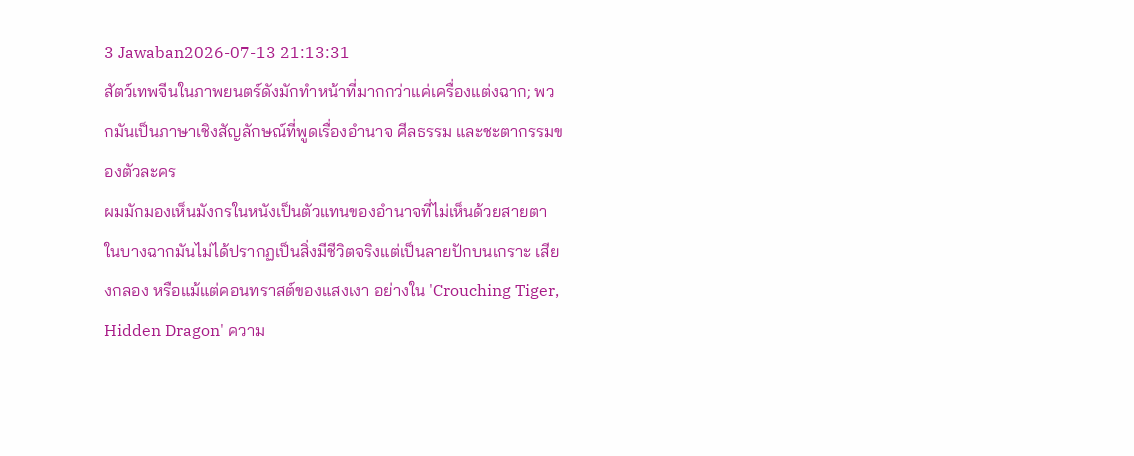3 Jawaban2026-07-13 21:13:31
สัตว์เทพจีนในภาพยนตร์ดังมักทำหน้าที่มากกว่าแค่เครื่องแต่งฉาก; พวกมันเป็นภาษาเชิงสัญลักษณ์ที่พูดเรื่องอำนาจ ศีลธรรม และชะตากรรมของตัวละคร
ผมมักมองเห็นมังกรในหนังเป็นตัวแทนของอำนาจที่ไม่เห็นด้วยสายตา ในบางฉากมันไม่ได้ปรากฏเป็นสิ่งมีชีวิตจริงแต่เป็นลายปักบนเกราะ เสียงกลอง หรือแม้แต่คอนทราสต์ของแสงเงา อย่างใน 'Crouching Tiger, Hidden Dragon' ความ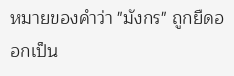หมายของคำว่า "มังกร" ถูกยืดออกเป็น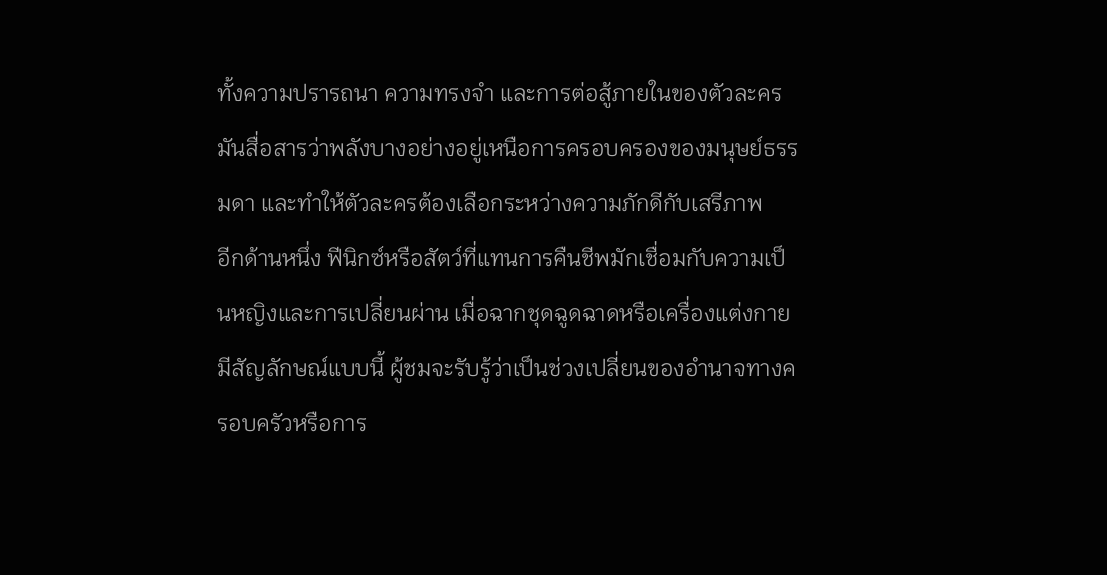ทั้งความปรารถนา ความทรงจำ และการต่อสู้ภายในของตัวละคร มันสื่อสารว่าพลังบางอย่างอยู่เหนือการครอบครองของมนุษย์ธรรมดา และทำให้ตัวละครต้องเลือกระหว่างความภักดีกับเสรีภาพ
อีกด้านหนึ่ง ฟีนิกซ์หรือสัตว์ที่แทนการคืนชีพมักเชื่อมกับความเป็นหญิงและการเปลี่ยนผ่าน เมื่อฉากชุดฉูดฉาดหรือเครื่องแต่งกายมีสัญลักษณ์แบบนี้ ผู้ชมจะรับรู้ว่าเป็นช่วงเปลี่ยนของอำนาจทางครอบครัวหรือการ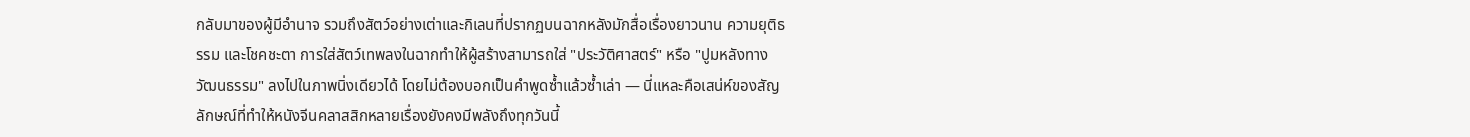กลับมาของผู้มีอำนาจ รวมถึงสัตว์อย่างเต่าและกิเลนที่ปรากฏบนฉากหลังมักสื่อเรื่องยาวนาน ความยุติธรรม และโชคชะตา การใส่สัตว์เทพลงในฉากทำให้ผู้สร้างสามารถใส่ "ประวัติศาสตร์" หรือ "ปูมหลังทางวัฒนธรรม" ลงไปในภาพนิ่งเดียวได้ โดยไม่ต้องบอกเป็นคำพูดซ้ำแล้วซ้ำเล่า — นี่แหละคือเสน่ห์ของสัญลักษณ์ที่ทำให้หนังจีนคลาสสิกหลายเรื่องยังคงมีพลังถึงทุกวันนี้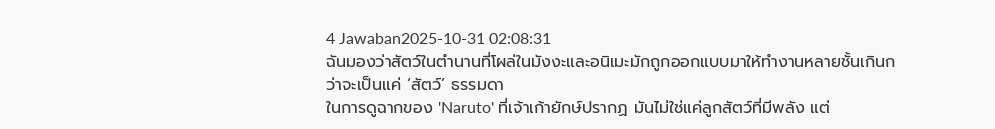4 Jawaban2025-10-31 02:08:31
ฉันมองว่าสัตว์ในตำนานที่โผล่ในมังงะและอนิเมะมักถูกออกแบบมาให้ทำงานหลายชั้นเกินกว่าจะเป็นแค่ ‘สัตว์’ ธรรมดา
ในการดูฉากของ 'Naruto' ที่เจ้าเก้ายักษ์ปรากฏ มันไม่ใช่แค่ลูกสัตว์ที่มีพลัง แต่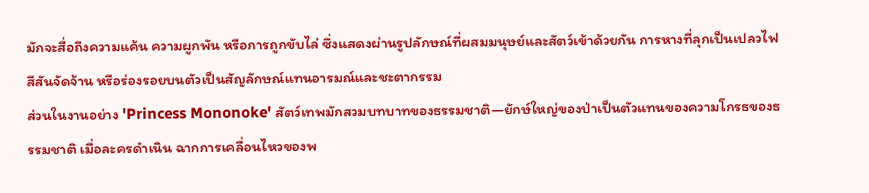มักจะสื่อถึงความแค้น ความผูกพัน หรือการถูกขับไล่ ซึ่งแสดงผ่านรูปลักษณ์ที่ผสมมนุษย์และสัตว์เข้าด้วยกัน การหางที่ลุกเป็นเปลวไฟ สีสันจัดจ้าน หรือร่องรอยบนตัวเป็นสัญลักษณ์แทนอารมณ์และชะตากรรม
ส่วนในงานอย่าง 'Princess Mononoke' สัตว์เทพมักสวมบทบาทของธรรมชาติ—ยักษ์ใหญ่ของป่าเป็นตัวแทนของความโกรธของธรรมชาติ เมื่อละครดำเนิน ฉากการเคลื่อนไหวของพ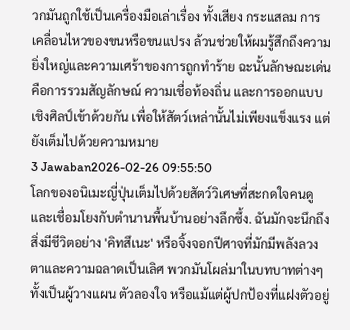วกมันถูกใช้เป็นเครื่องมือเล่าเรื่อง ทั้งเสียง กระแสลม การเคลื่อนไหวของขนหรือขนแปรง ล้วนช่วยให้ผมรู้สึกถึงความยิ่งใหญ่และความเศร้าของการถูกทำร้าย ฉะนั้นลักษณะเด่นคือการรวมสัญลักษณ์ ความเชื่อท้องถิ่น และการออกแบบเชิงศิลป์เข้าด้วยกัน เพื่อให้สัตว์เหล่านั้นไม่เพียงแข็งแรง แต่ยังเต็มไปด้วยความหมาย
3 Jawaban2026-02-26 09:55:50
โลกของอนิเมะญี่ปุ่นเต็มไปด้วยสัตว์วิเศษที่สะกดใจคนดูและเชื่อมโยงกับตำนานพื้นบ้านอย่างลึกซึ้ง. ฉันมักจะนึกถึงสิ่งมีชีวิตอย่าง 'คิทสึเนะ' หรือจิ้งจอกปีศาจที่มักมีพลังลวงตาและความฉลาดเป็นเลิศ พวกมันโผล่มาในบทบาทต่างๆ ทั้งเป็นผู้วางแผน ตัวลองใจ หรือแม้แต่ผู้ปกป้องที่แฝงตัวอยู่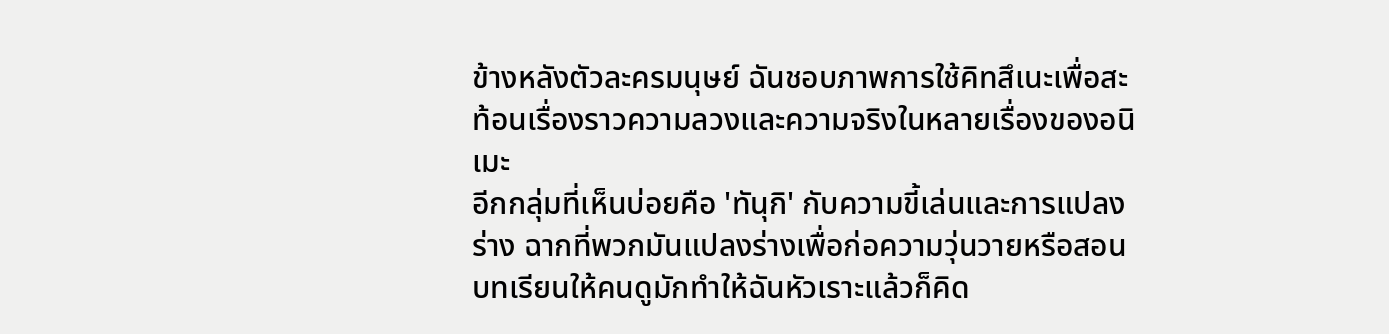ข้างหลังตัวละครมนุษย์ ฉันชอบภาพการใช้คิทสึเนะเพื่อสะท้อนเรื่องราวความลวงและความจริงในหลายเรื่องของอนิเมะ
อีกกลุ่มที่เห็นบ่อยคือ 'ทันุกิ' กับความขี้เล่นและการแปลงร่าง ฉากที่พวกมันแปลงร่างเพื่อก่อความวุ่นวายหรือสอนบทเรียนให้คนดูมักทำให้ฉันหัวเราะแล้วก็คิด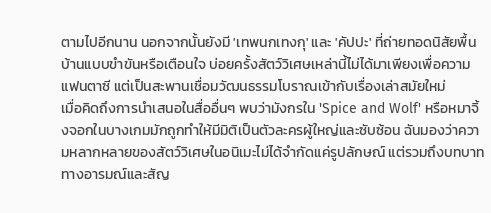ตามไปอีกนาน นอกจากนั้นยังมี 'เทพนกเทงกุ' และ 'คัปปะ' ที่ถ่ายทอดนิสัยพื้นบ้านแบบขำขันหรือเตือนใจ บ่อยครั้งสัตว์วิเศษเหล่านี้ไม่ได้มาเพียงเพื่อความแฟนตาซี แต่เป็นสะพานเชื่อมวัฒนธรรมโบราณเข้ากับเรื่องเล่าสมัยใหม่
เมื่อคิดถึงการนำเสนอในสื่ออื่นๆ พบว่ามังกรใน 'Spice and Wolf' หรือหมาจิ้งจอกในบางเกมมักถูกทำให้มีมิติเป็นตัวละครผู้ใหญ่และซับซ้อน ฉันมองว่าความหลากหลายของสัตว์วิเศษในอนิเมะไม่ได้จำกัดแค่รูปลักษณ์ แต่รวมถึงบทบาททางอารมณ์และสัญ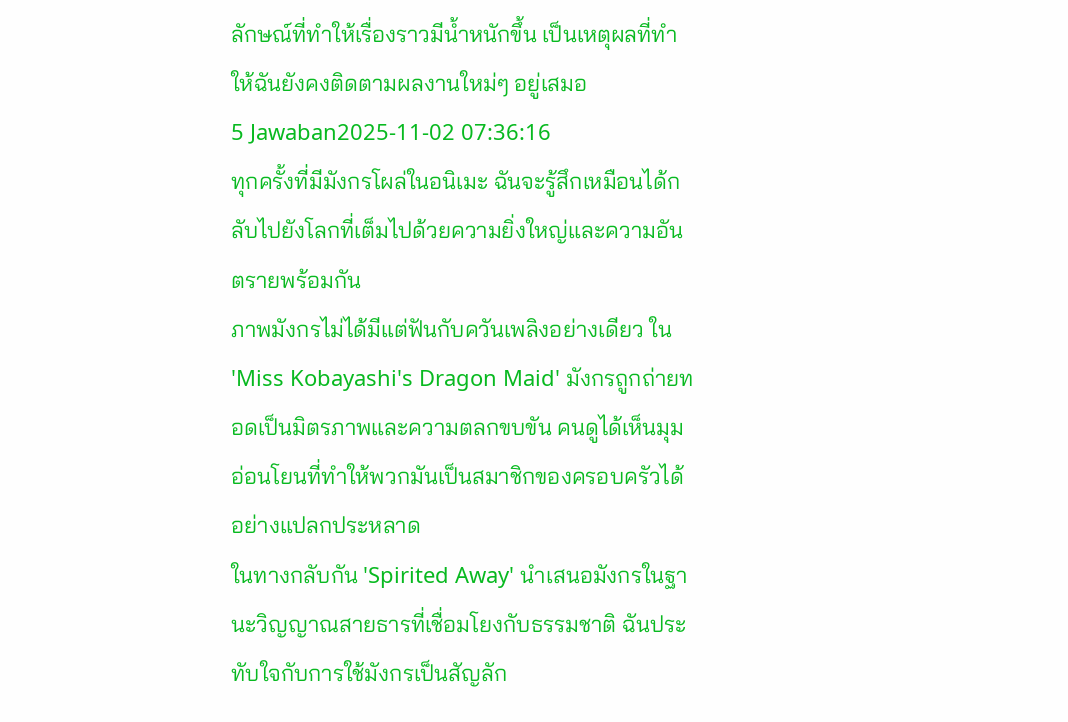ลักษณ์ที่ทำให้เรื่องราวมีน้ำหนักขึ้น เป็นเหตุผลที่ทำให้ฉันยังคงติดตามผลงานใหม่ๆ อยู่เสมอ
5 Jawaban2025-11-02 07:36:16
ทุกครั้งที่มีมังกรโผล่ในอนิเมะ ฉันจะรู้สึกเหมือนได้กลับไปยังโลกที่เต็มไปด้วยความยิ่งใหญ่และความอันตรายพร้อมกัน
ภาพมังกรไม่ได้มีแต่ฟันกับควันเพลิงอย่างเดียว ใน 'Miss Kobayashi's Dragon Maid' มังกรถูกถ่ายทอดเป็นมิตรภาพและความตลกขบขัน คนดูได้เห็นมุมอ่อนโยนที่ทำให้พวกมันเป็นสมาชิกของครอบครัวได้อย่างแปลกประหลาด
ในทางกลับกัน 'Spirited Away' นำเสนอมังกรในฐานะวิญญาณสายธารที่เชื่อมโยงกับธรรมชาติ ฉันประทับใจกับการใช้มังกรเป็นสัญลัก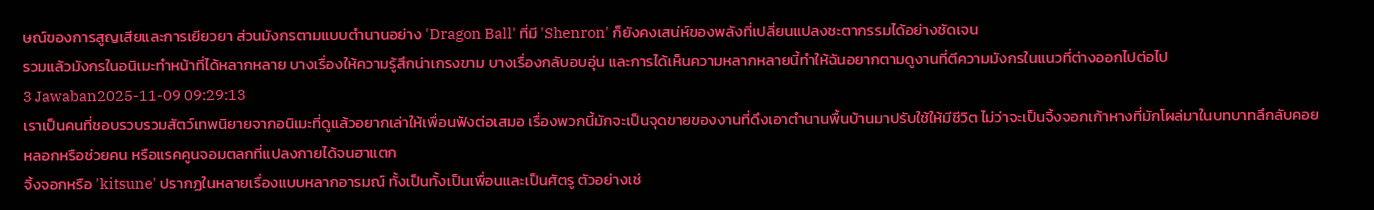ษณ์ของการสูญเสียและการเยียวยา ส่วนมังกรตามแบบตำนานอย่าง 'Dragon Ball' ที่มี 'Shenron' ก็ยังคงเสน่ห์ของพลังที่เปลี่ยนแปลงชะตากรรมได้อย่างชัดเจน
รวมแล้วมังกรในอนิเมะทำหน้าที่ได้หลากหลาย บางเรื่องให้ความรู้สึกน่าเกรงขาม บางเรื่องกลับอบอุ่น และการได้เห็นความหลากหลายนี้ทำให้ฉันอยากตามดูงานที่ตีความมังกรในแนวที่ต่างออกไปต่อไป
3 Jawaban2025-11-09 09:29:13
เราเป็นคนที่ชอบรวบรวมสัตว์เทพนิยายจากอนิเมะที่ดูแล้วอยากเล่าให้เพื่อนฟังต่อเสมอ เรื่องพวกนี้มักจะเป็นจุดขายของงานที่ดึงเอาตำนานพื้นบ้านมาปรับใช้ให้มีชีวิต ไม่ว่าจะเป็นจิ้งจอกเก้าหางที่มักโผล่มาในบทบาทลึกลับคอยหลอกหรือช่วยคน หรือแรคคูนจอมตลกที่แปลงกายได้จนฮาแตก
จิ้งจอกหรือ 'kitsune' ปรากฏในหลายเรื่องแบบหลากอารมณ์ ทั้งเป็นทั้งเป็นเพื่อนและเป็นศัตรู ตัวอย่างเช่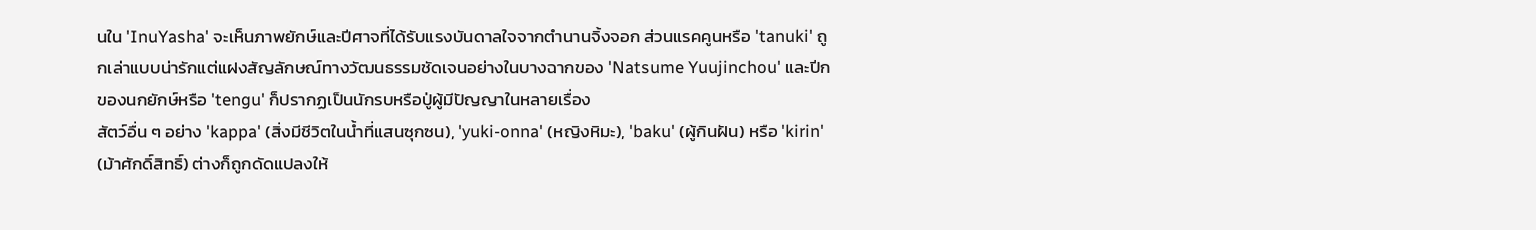นใน 'InuYasha' จะเห็นภาพยักษ์และปีศาจที่ได้รับแรงบันดาลใจจากตำนานจิ้งจอก ส่วนแรคคูนหรือ 'tanuki' ถูกเล่าแบบน่ารักแต่แฝงสัญลักษณ์ทางวัฒนธรรมชัดเจนอย่างในบางฉากของ 'Natsume Yuujinchou' และปีกของนกยักษ์หรือ 'tengu' ก็ปรากฏเป็นนักรบหรือปู่ผู้มีปัญญาในหลายเรื่อง
สัตว์อื่น ๆ อย่าง 'kappa' (สิ่งมีชีวิตในน้ำที่แสนซุกซน), 'yuki-onna' (หญิงหิมะ), 'baku' (ผู้กินฝัน) หรือ 'kirin' (ม้าศักดิ์สิทธิ์) ต่างก็ถูกดัดแปลงให้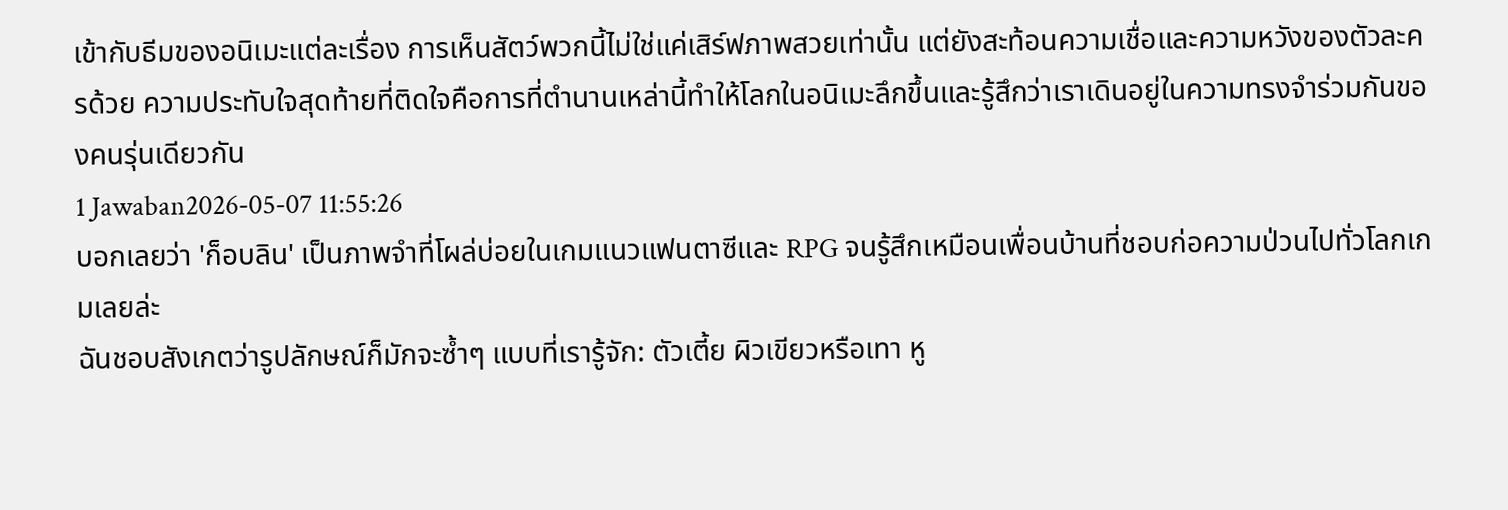เข้ากับธีมของอนิเมะแต่ละเรื่อง การเห็นสัตว์พวกนี้ไม่ใช่แค่เสิร์ฟภาพสวยเท่านั้น แต่ยังสะท้อนความเชื่อและความหวังของตัวละครด้วย ความประทับใจสุดท้ายที่ติดใจคือการที่ตำนานเหล่านี้ทำให้โลกในอนิเมะลึกขึ้นและรู้สึกว่าเราเดินอยู่ในความทรงจำร่วมกันของคนรุ่นเดียวกัน
1 Jawaban2026-05-07 11:55:26
บอกเลยว่า 'ก็อบลิน' เป็นภาพจำที่โผล่บ่อยในเกมแนวแฟนตาซีและ RPG จนรู้สึกเหมือนเพื่อนบ้านที่ชอบก่อความป่วนไปทั่วโลกเกมเลยล่ะ
ฉันชอบสังเกตว่ารูปลักษณ์ก็มักจะซ้ำๆ แบบที่เรารู้จัก: ตัวเตี้ย ผิวเขียวหรือเทา หู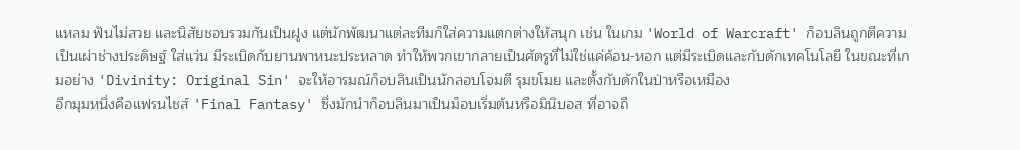แหลม ฟันไม่สวย และนิสัยชอบรวมกันเป็นฝูง แต่นักพัฒนาแต่ละทีมก็ใส่ความแตกต่างให้สนุก เช่น ในเกม 'World of Warcraft' ก็อบลินถูกตีความเป็นเผ่าช่างประดิษฐ์ ใส่แว่น มีระเบิดกับยานพาหนะประหลาด ทำให้พวกเขากลายเป็นศัตรูที่ไม่ใช่แค่ค้อน-หอก แต่มีระเบิดและกับดักเทคโนโลยี ในขณะที่เกมอย่าง 'Divinity: Original Sin' จะให้อารมณ์ก็อบลินเป็นนักลอบโจมตี รุมขโมย และตั้งกับดักในป่าหรือเหมือง
อีกมุมหนึ่งคือแฟรนไชส์ 'Final Fantasy' ซึ่งมักนำก็อบลินมาเป็นม็อบเริ่มต้นหรือมินิบอส ที่อาจถื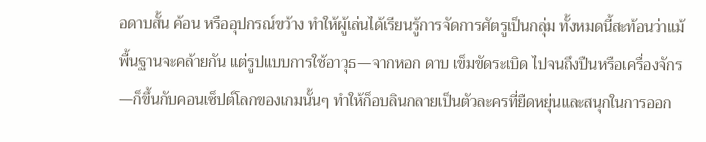อดาบสั้น ค้อน หรืออุปกรณ์ขว้าง ทำให้ผู้เล่นได้เรียนรู้การจัดการศัตรูเป็นกลุ่ม ทั้งหมดนี้สะท้อนว่าแม้พื้นฐานจะคล้ายกัน แต่รูปแบบการใช้อาวุธ—จากหอก ดาบ เข็มขัดระเบิด ไปจนถึงปืนหรือเครื่องจักร—ก็ขึ้นกับคอนเซ็ปต์โลกของเกมนั้นๆ ทำให้ก็อบลินกลายเป็นตัวละครที่ยืดหยุ่นและสนุกในการออก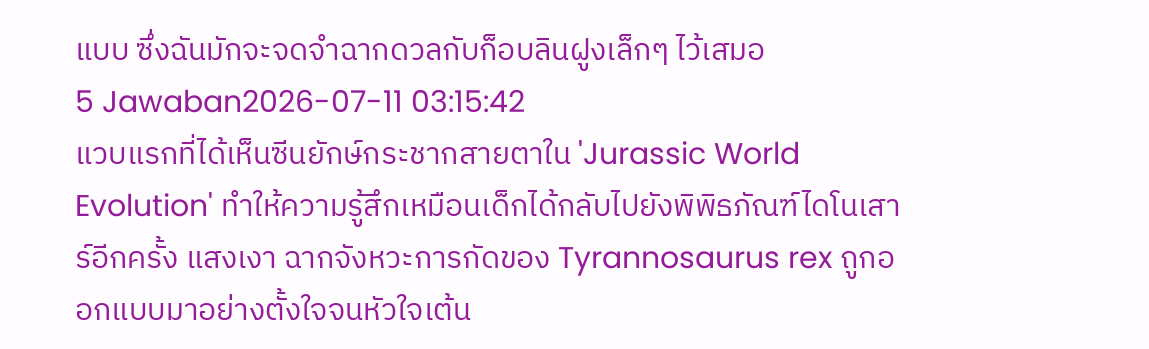แบบ ซึ่งฉันมักจะจดจำฉากดวลกับก็อบลินฝูงเล็กๆ ไว้เสมอ
5 Jawaban2026-07-11 03:15:42
แวบแรกที่ได้เห็นซีนยักษ์กระชากสายตาใน 'Jurassic World Evolution' ทำให้ความรู้สึกเหมือนเด็กได้กลับไปยังพิพิธภัณฑ์ไดโนเสาร์อีกครั้ง แสงเงา ฉากจังหวะการกัดของ Tyrannosaurus rex ถูกออกแบบมาอย่างตั้งใจจนหัวใจเต้น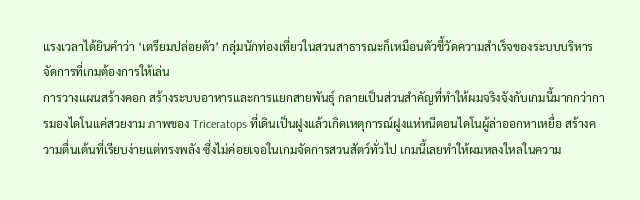แรงเวลาได้ยินคำว่า ‘เตรียมปล่อยตัว’ กลุ่มนักท่องเที่ยวในสวนสาธารณะก็เหมือนตัวชี้วัดความสำเร็จของระบบบริหารจัดการที่เกมต้องการให้เล่น
การวางแผนสร้างคอก สร้างระบบอาหารและการแยกสายพันธุ์ กลายเป็นส่วนสำคัญที่ทำให้ผมจริงจังกับเกมนี้มากกว่าการมองไดโนแค่สวยงาม ภาพของ Triceratops ที่เดินเป็นฝูงแล้วเกิดเหตุการณ์ฝูงแห่หนีตอนไดโนผู้ล่าออกหาเหยื่อ สร้างความตื่นเต้นที่เรียบง่ายแต่ทรงพลัง ซึ่งไม่ค่อยเจอในเกมจัดการสวนสัตว์ทั่วไป เกมนี้เลยทำให้ผมหลงใหลในความ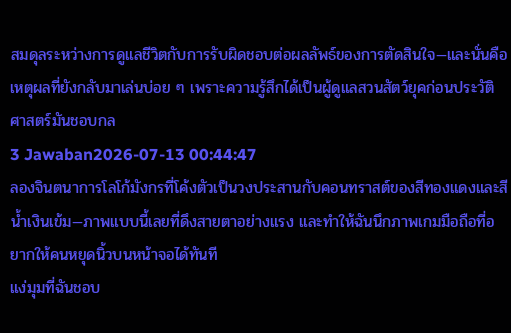สมดุลระหว่างการดูแลชีวิตกับการรับผิดชอบต่อผลลัพธ์ของการตัดสินใจ—และนั่นคือเหตุผลที่ยังกลับมาเล่นบ่อย ๆ เพราะความรู้สึกได้เป็นผู้ดูแลสวนสัตว์ยุคก่อนประวัติศาสตร์มันชอบกล
3 Jawaban2026-07-13 00:44:47
ลองจินตนาการโลโก้มังกรที่โค้งตัวเป็นวงประสานกับคอนทราสต์ของสีทองแดงและสีน้ำเงินเข้ม—ภาพแบบนี้เลยที่ดึงสายตาอย่างแรง และทำให้ฉันนึกภาพเกมมือถือที่อยากให้คนหยุดนิ้วบนหน้าจอได้ทันที
แง่มุมที่ฉันชอบ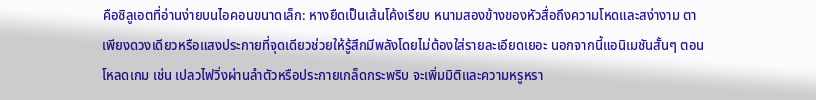คือซิลูเอตที่อ่านง่ายบนไอคอนขนาดเล็ก: หางยืดเป็นเส้นโค้งเรียบ หนามสองข้างของหัวสื่อถึงความโหดและสง่างาม ตาเพียงดวงเดียวหรือแสงประกายที่จุดเดียวช่วยให้รู้สึกมีพลังโดยไม่ต้องใส่รายละเอียดเยอะ นอกจากนี้แอนิเมชันสั้นๆ ตอนโหลดเกม เช่น เปลวไฟวิ่งผ่านลำตัวหรือประกายเกล็ดกระพริบ จะเพิ่มมิติและความหรูหรา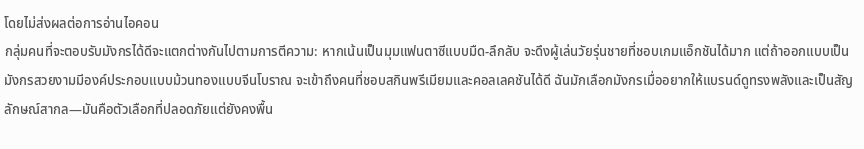โดยไม่ส่งผลต่อการอ่านไอคอน
กลุ่มคนที่จะตอบรับมังกรได้ดีจะแตกต่างกันไปตามการตีความ: หากเน้นเป็นมุมแฟนตาซีแบบมืด-ลึกลับ จะดึงผู้เล่นวัยรุ่นชายที่ชอบเกมแอ็กชันได้มาก แต่ถ้าออกแบบเป็นมังกรสวยงามมีองค์ประกอบแบบม้วนทองแบบจีนโบราณ จะเข้าถึงคนที่ชอบสกินพรีเมียมและคอลเลคชันได้ดี ฉันมักเลือกมังกรเมื่ออยากให้แบรนด์ดูทรงพลังและเป็นสัญลักษณ์สากล—มันคือตัวเลือกที่ปลอดภัยแต่ยังคงพื้น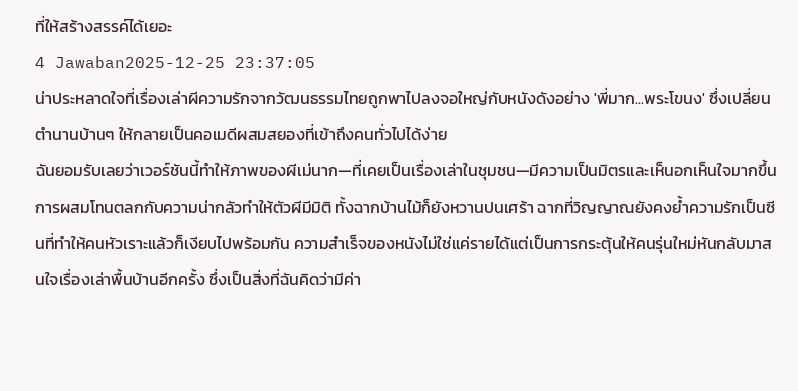ที่ให้สร้างสรรค์ได้เยอะ
4 Jawaban2025-12-25 23:37:05
น่าประหลาดใจที่เรื่องเล่าผีความรักจากวัฒนธรรมไทยถูกพาไปลงจอใหญ่กับหนังดังอย่าง 'พี่มาก...พระโขนง' ซึ่งเปลี่ยนตำนานบ้านๆ ให้กลายเป็นคอเมดีผสมสยองที่เข้าถึงคนทั่วไปได้ง่าย
ฉันยอมรับเลยว่าเวอร์ชันนี้ทำให้ภาพของผีเม่นาก—ที่เคยเป็นเรื่องเล่าในชุมชน—มีความเป็นมิตรและเห็นอกเห็นใจมากขึ้น การผสมโทนตลกกับความน่ากลัวทำให้ตัวผีมีมิติ ทั้งฉากบ้านไม้ก็ยังหวานปนเศร้า ฉากที่วิญญาณยังคงย้ำความรักเป็นซีนที่ทำให้คนหัวเราะแล้วก็เงียบไปพร้อมกัน ความสำเร็จของหนังไม่ใช่แค่รายได้แต่เป็นการกระตุ้นให้คนรุ่นใหม่หันกลับมาสนใจเรื่องเล่าพื้นบ้านอีกครั้ง ซึ่งเป็นสิ่งที่ฉันคิดว่ามีค่า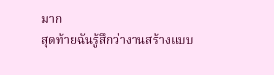มาก
สุดท้ายฉันรู้สึกว่างานสร้างแบบ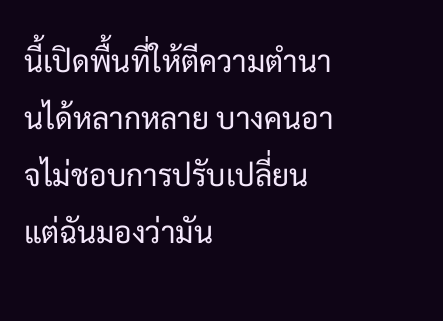นี้เปิดพื้นที่ให้ตีความตำนานได้หลากหลาย บางคนอาจไม่ชอบการปรับเปลี่ยน แต่ฉันมองว่ามัน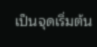เป็นจุดเริ่มต้น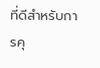ที่ดีสำหรับการคุ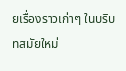ยเรื่องราวเก่าๆ ในบริบทสมัยใหม่